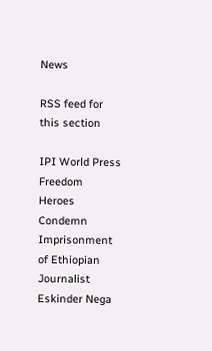News

RSS feed for this section

IPI World Press Freedom Heroes Condemn Imprisonment of Ethiopian Journalist Eskinder Nega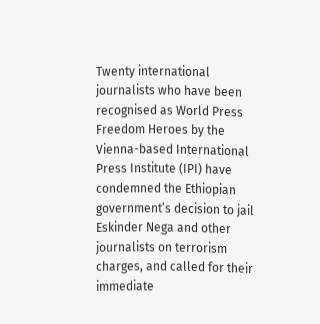Twenty international journalists who have been recognised as World Press Freedom Heroes by the Vienna-based International Press Institute (IPI) have condemned the Ethiopian government’s decision to jail Eskinder Nega and other journalists on terrorism charges, and called for their immediate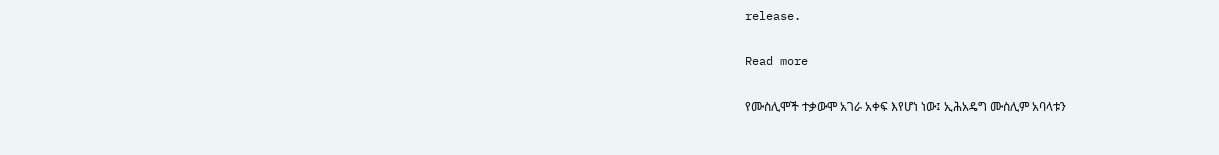release.

Read more

የሙስሊሞች ተቃውሞ አገራ አቀፍ እየሆነ ነው፤ ኢሕአዴግ ሙስሊም አባላቱን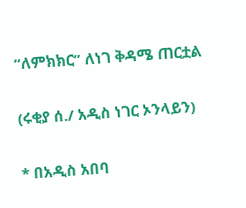“ለምክክር” ለነገ ቅዳሜ ጠርቷል

(ሩቂያ ሰ./ አዲስ ነገር ኦንላይን)

* በአዲስ አበባ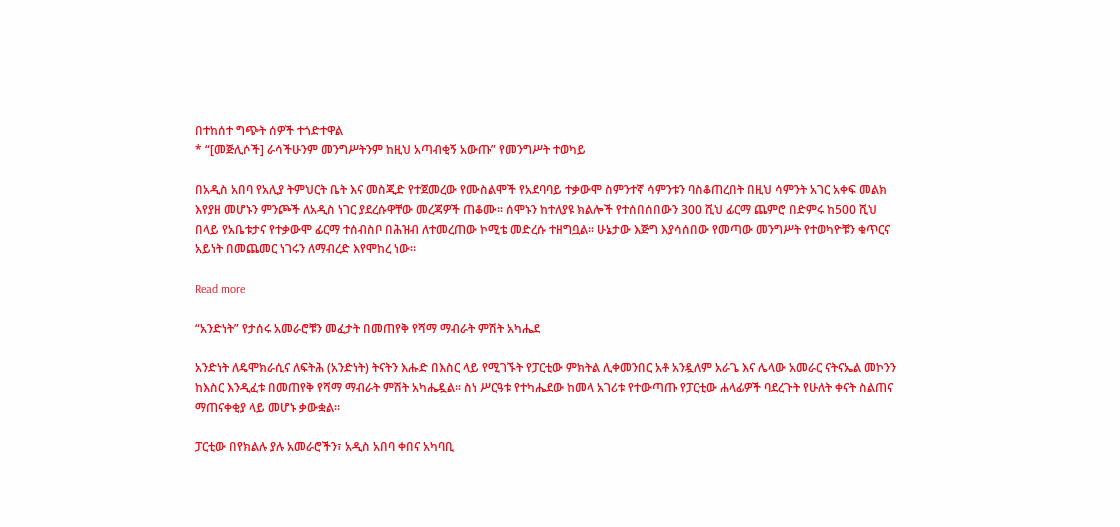በተከሰተ ግጭት ሰዎች ተጎድተዋል
* “[መጅሊሶች] ራሳችሁንም መንግሥትንም ከዚህ አጣብቂኝ አውጡ” የመንግሥት ተወካይ

በአዲስ አበባ የአሊያ ትምህርት ቤት እና መስጂድ የተጀመረው የሙስልሞች የአደባባይ ተቃውሞ ስምንተኛ ሳምንቱን ባስቆጠረበት በዚህ ሳምንት አገር አቀፍ መልክ እየያዘ መሆኑን ምንጮች ለአዲስ ነገር ያደረሱዋቸው መረጃዎች ጠቆሙ። ሰሞኑን ከተለያዩ ክልሎች የተሰበሰበውን 300 ሺህ ፊርማ ጨምሮ በድምሩ ከ500 ሺህ በላይ የአቤቱታና የተቃውሞ ፊርማ ተሰብስቦ በሕዝብ ለተመረጠው ኮሚቴ መድረሱ ተዘግቧል። ሁኔታው እጅግ እያሳሰበው የመጣው መንግሥት የተወካዮቹን ቁጥርና አይነት በመጨመር ነገሩን ለማብረድ እየሞከረ ነው።

Read more

“አንድነት” የታሰሩ አመራሮቹን መፈታት በመጠየቅ የሻማ ማብራት ምሽት አካሔደ

አንድነት ለዴሞክራሲና ለፍትሕ (አንድነት) ትናትን እሑድ በእስር ላይ የሚገኙት የፓርቲው ምክትል ሊቀመንበር አቶ አንዷለም አራጌ እና ሌላው አመራር ናትናኤል መኮንን ከእስር እንዲፈቱ በመጠየቅ የሻማ ማብራት ምሽት አካሔዷል። ስነ ሥርዓቱ የተካሔደው ከመላ አገሪቱ የተውጣጡ የፓርቲው ሐላፊዎች ባደረጉት የሁለት ቀናት ስልጠና ማጠናቀቂያ ላይ መሆኑ ቃውቋል።

ፓርቲው በየክልሉ ያሉ አመራሮችን፣ አዲስ አበባ ቀበና አካባቢ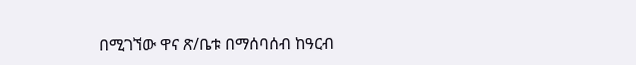በሚገኘው ዋና ጽ/ቤቱ በማሰባሰብ ከዓርብ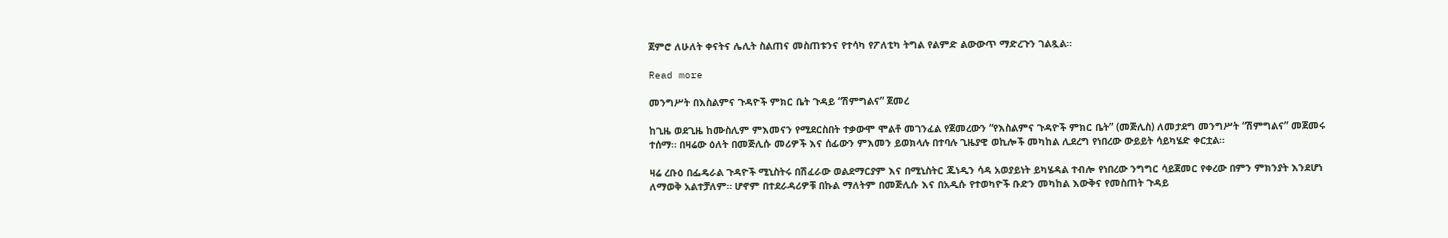ጀምሮ ለሁለት ቀናትና ሌሊት ስልጠና መስጠቱንና የተሳካ የፖለቲካ ትግል የልምድ ልውውጥ ማድረጉን ገልጿል።

Read more

መንግሥት በእስልምና ጉዳዮች ምክር ቤት ጉዳይ “ሽምግልና” ጀመረ

ከጊዜ ወደጊዜ ከሙስሊም ምእመናን የሚደርስበት ተቃውሞ ሞልቶ መገንፈል የጀመረውን “የእስልምና ጉዳዮች ምክር ቤት” (መጅሊስ) ለመታደግ መንግሥት “ሽምግልና” መጀመሩ ተሰማ። በዛሬው ዕለት በመጅሊሱ መሪዎች እና ሰፊውን ምእመን ይወክላሉ በተባሉ ጊዜያዊ ወኪሎች መካከል ሊደረግ የነበረው ውይይት ሳይካሄድ ቀርቷል።

ዛሬ ረቡዕ በፌዴራል ጉዳዮች ሚኒስትሩ በሽፈራው ወልደማርያም እና በሚኒስትር ጁነዲን ሳዳ አወያይነት ይካሄዳል ተብሎ የነበረው ንግግር ሳይጀመር የቀረው በምን ምክንያት እንደሆነ ለማወቅ አልተቻለም። ሆኖም በተደራዳሪዎቹ በኩል ማለትም በመጅሊሱ እና በአዲሱ የተወካዮች ቡድን መካከል እውቅና የመስጠት ጉዳይ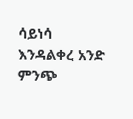ሳይነሳ እንዳልቀረ አንድ ምንጭ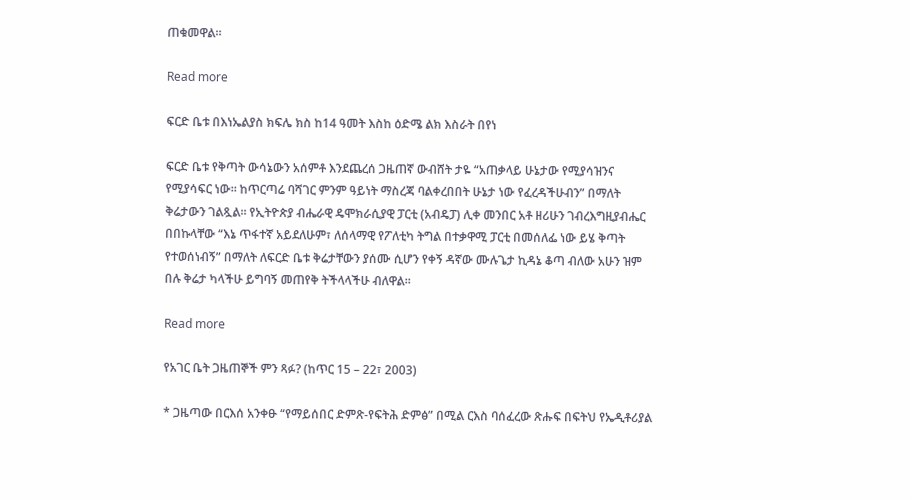ጠቁመዋል።

Read more

ፍርድ ቤቱ በእነኤልያስ ክፍሌ ክስ ከ14 ዓመት እስከ ዕድሜ ልክ እስራት በየነ

ፍርድ ቤቱ የቅጣት ውሳኔውን አሰምቶ እንደጨረሰ ጋዜጠኛ ውብሸት ታዬ “አጠቃላይ ሁኔታው የሚያሳዝንና የሚያሳፍር ነው። ከጥርጣሬ ባሻገር ምንም ዓይነት ማስረጃ ባልቀረበበት ሁኔታ ነው የፈረዳችሁብን” በማለት ቅሬታውን ገልጿል። የኢትዮጵያ ብሔራዊ ዴሞክራሲያዊ ፓርቲ (አብዴፓ) ሊቀ መንበር አቶ ዘሪሁን ገብረእግዚያብሔር በበኩላቸው “እኔ ጥፋተኛ አይደለሁም፣ ለሰላማዊ የፖለቲካ ትግል በተቃዋሚ ፓርቲ በመሰለፌ ነው ይሄ ቅጣት የተወሰነብኝ” በማለት ለፍርድ ቤቱ ቅሬታቸውን ያሰሙ ሲሆን የቀኝ ዳኛው ሙሉጌታ ኪዳኔ ቆጣ ብለው አሁን ዝም በሉ ቅሬታ ካላችሁ ይግባኝ መጠየቅ ትችላላችሁ ብለዋል፡፡

Read more

የአገር ቤት ጋዜጠኞች ምን ጻፉ? (ከጥር 15 – 22፣ 2003)

* ጋዜጣው በርእሰ አንቀፁ “የማይሰበር ድምጽ-የፍትሕ ድምፅ” በሚል ርእስ ባሰፈረው ጽሑፍ በፍትህ የኤዲቶሪያል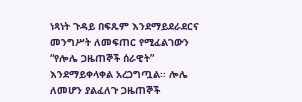ነጻነት ጉዳይ በፍጹም እንደማይደራደርና መንግሥት ለመፍጠር የሚፈልገውን “የሎሌ ጋዜጠኞች ሰራዊት” እንደማይቀላቀል አረጋግጧል፡፡ ሎሌ ለመሆን ያልፈለጉ ጋዜጠኞች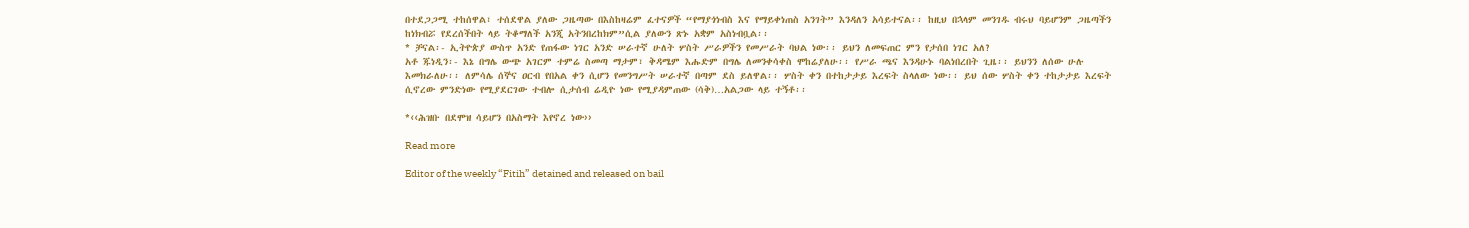በተደጋጋሚ ተከሰዋል፣ ተሰደዋል ያለው ጋዜጣው በእስከዛሬም ፈተናዎች “የማያጎነብስ እና የማይቀነጠስ አንገት” እንዳለን አሳይተናል፡፡ ከዚህ በኋላም መንገዱ ብሩህ ባይሆንም ጋዜጣችን ከነክብሯ የደረሰችበት ላይ ትቆማለች አንጂ አትንበረከክም”ሲል ያለውን ጽኑ አቋም አስነብቧል፡፡
* ቻናል፡- ኢትዮጵያ ውስጥ አንድ የጠፋው ነገር አንድ ሠራተኛ ሁለት ሦስት ሥራዎችን የመሥራት ባህል ነው፡፡ ይህን ለመፍጠር ምን የታሰበ ነገር አለ?
አቶ ጁነዲን፡- እኔ በግሌ ውጭ አገርም ተምሬ ስመጣ ማታም፣ ቅዳሜም እሑድም በግሌ ለመንቀሳቀስ ሞከሬያለሁ፡፡ የሥራ ጫና እንዳሁኑ ባልነበረበት ጊዜ፡፡ ይህንን ለሰው ሁሉ እመክራለሁ፡፡ ለምሳሌ ሰኞና ዐርብ የበአል ቀን ሲሆን የመንግሥት ሠራተኛ በጣም ደስ ይለዋል፡፡ ሦስት ቀን በተከታታይ እረፍት ስላለው ነው፡፡ ይህ ሰው ሦስት ቀን ተከታታይ እረፍት ሲኖረው ምንድነው የሚያደርገው ተብሎ ሲታሰብ ሬዲዮ ነው የሚያዳምጠው (ሳቅ)…አልጋው ላይ ተኝቶ፡፡

*‹‹ሕዝቡ በደሞዝ ሳይሆን በአስማት እየኖረ ነው››

Read more

Editor of the weekly “Fitih” detained and released on bail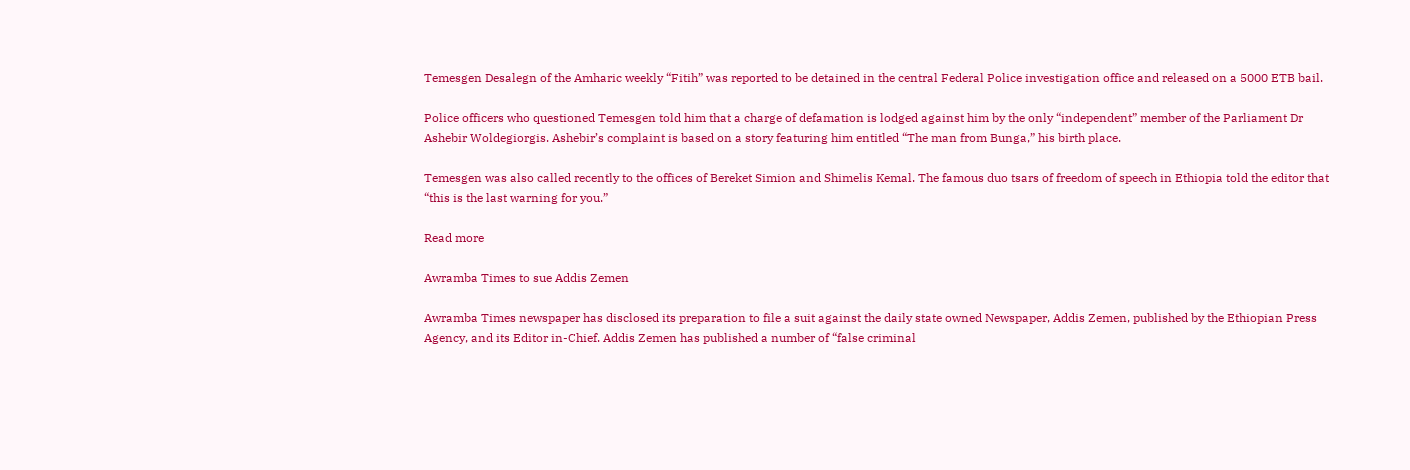Temesgen Desalegn of the Amharic weekly “Fitih” was reported to be detained in the central Federal Police investigation office and released on a 5000 ETB bail.

Police officers who questioned Temesgen told him that a charge of defamation is lodged against him by the only “independent” member of the Parliament Dr Ashebir Woldegiorgis. Ashebir’s complaint is based on a story featuring him entitled “The man from Bunga,” his birth place.

Temesgen was also called recently to the offices of Bereket Simion and Shimelis Kemal. The famous duo tsars of freedom of speech in Ethiopia told the editor that “this is the last warning for you.”

Read more

Awramba Times to sue Addis Zemen

Awramba Times newspaper has disclosed its preparation to file a suit against the daily state owned Newspaper, Addis Zemen, published by the Ethiopian Press Agency, and its Editor in-Chief. Addis Zemen has published a number of “false criminal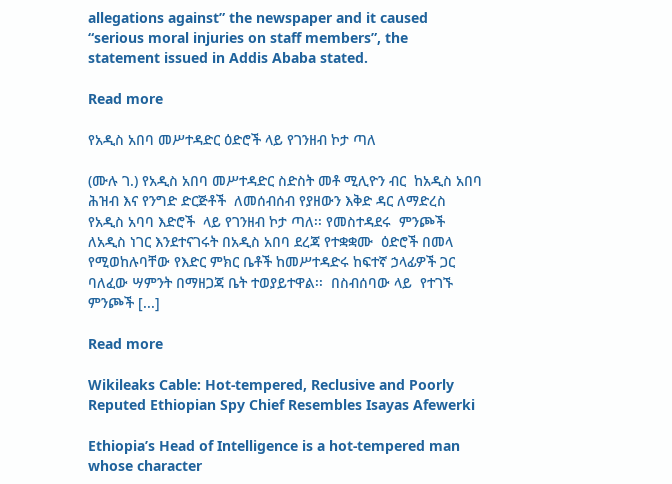allegations against” the newspaper and it caused “serious moral injuries on staff members”, the statement issued in Addis Ababa stated.

Read more

የአዲስ አበባ መሥተዳድር ዕድሮች ላይ የገንዘብ ኮታ ጣለ

(ሙሉ ገ.) የአዲስ አበባ መሥተዳድር ስድስት መቶ ሚሊዮን ብር  ከአዲስ አበባ ሕዝብ እና የንግድ ድርጅቶች  ለመሰብሰብ የያዘውን እቅድ ዳር ለማድረስ የአዲስ አባባ እድሮች  ላይ የገንዘብ ኮታ ጣለ፡፡ የመስተዳደሩ  ምንጮች ለአዲስ ነገር እንደተናገሩት በአዲስ አበባ ደረጃ የተቋቋሙ  ዕድሮች በመላ የሚወከሉባቸው የእድር ምክር ቤቶች ከመሥተዳድሩ ከፍተኛ ኃላፊዎች ጋር ባለፈው ሣምንት በማዘጋጃ ቤት ተወያይተዋል፡፡  በስብሰባው ላይ  የተገኙ ምንጮች [...]

Read more

Wikileaks Cable: Hot-tempered, Reclusive and Poorly Reputed Ethiopian Spy Chief Resembles Isayas Afewerki

Ethiopia’s Head of Intelligence is a hot-tempered man whose character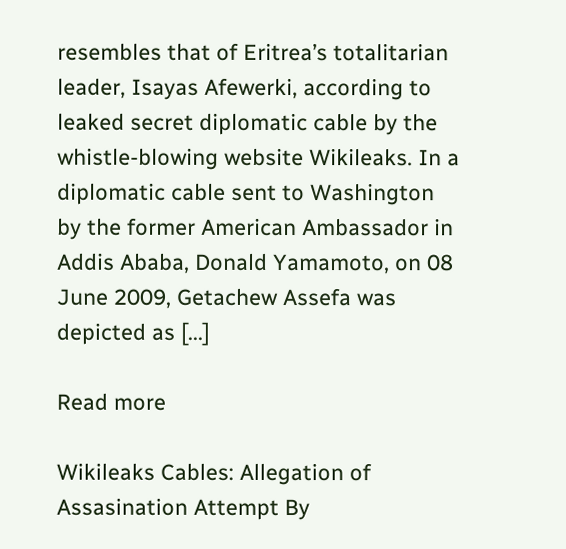resembles that of Eritrea’s totalitarian leader, Isayas Afewerki, according to leaked secret diplomatic cable by the whistle-blowing website Wikileaks. In a diplomatic cable sent to Washington by the former American Ambassador in Addis Ababa, Donald Yamamoto, on 08 June 2009, Getachew Assefa was depicted as [...]

Read more

Wikileaks Cables: Allegation of Assasination Attempt By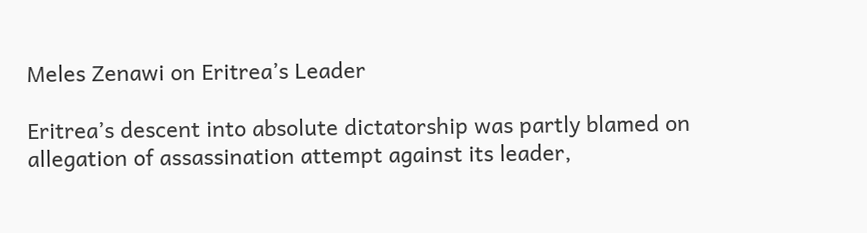Meles Zenawi on Eritrea’s Leader

Eritrea’s descent into absolute dictatorship was partly blamed on allegation of assassination attempt against its leader,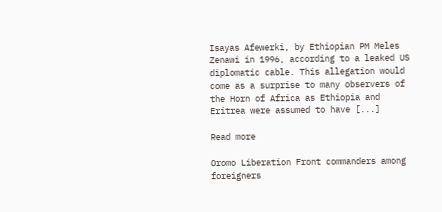Isayas Afewerki, by Ethiopian PM Meles Zenawi in 1996, according to a leaked US diplomatic cable. This allegation would come as a surprise to many observers of the Horn of Africa as Ethiopia and Eritrea were assumed to have [...]

Read more

Oromo Liberation Front commanders among foreigners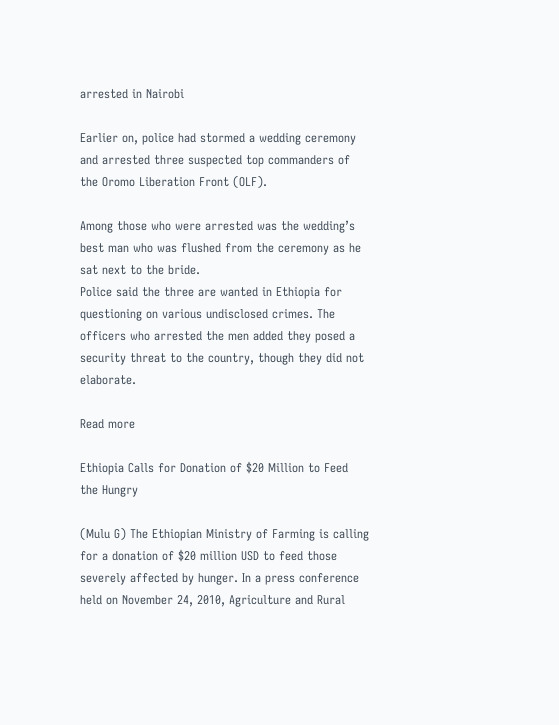arrested in Nairobi

Earlier on, police had stormed a wedding ceremony and arrested three suspected top commanders of the Oromo Liberation Front (OLF).

Among those who were arrested was the wedding’s best man who was flushed from the ceremony as he sat next to the bride.
Police said the three are wanted in Ethiopia for questioning on various undisclosed crimes. The officers who arrested the men added they posed a security threat to the country, though they did not elaborate.

Read more

Ethiopia Calls for Donation of $20 Million to Feed the Hungry

(Mulu G) The Ethiopian Ministry of Farming is calling for a donation of $20 million USD to feed those severely affected by hunger. In a press conference held on November 24, 2010, Agriculture and Rural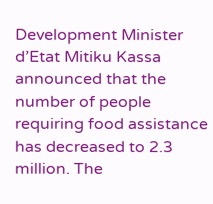Development Minister d’Etat Mitiku Kassa announced that the number of people requiring food assistance has decreased to 2.3 million. The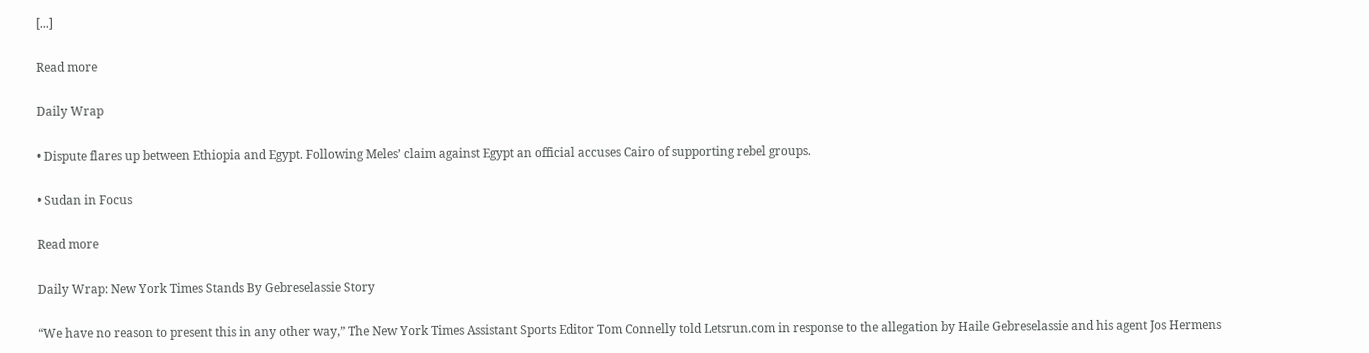[...]

Read more

Daily Wrap

• Dispute flares up between Ethiopia and Egypt. Following Meles’ claim against Egypt an official accuses Cairo of supporting rebel groups.

• Sudan in Focus

Read more

Daily Wrap: New York Times Stands By Gebreselassie Story

“We have no reason to present this in any other way,” The New York Times Assistant Sports Editor Tom Connelly told Letsrun.com in response to the allegation by Haile Gebreselassie and his agent Jos Hermens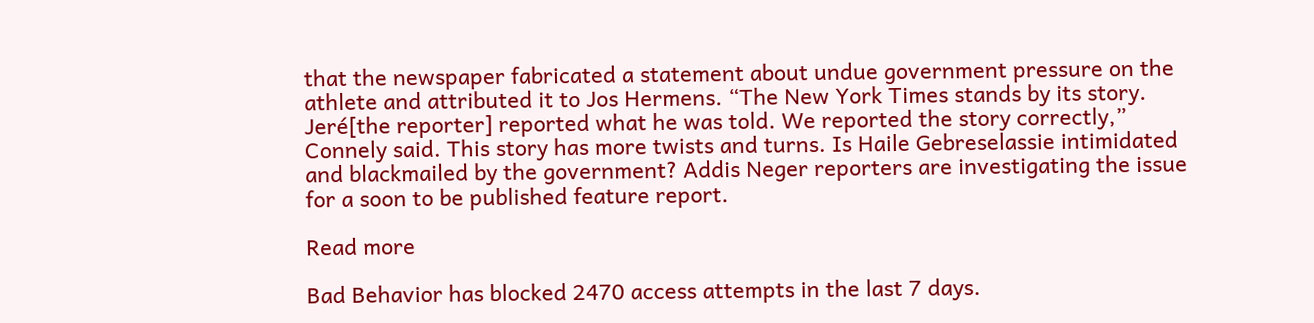that the newspaper fabricated a statement about undue government pressure on the athlete and attributed it to Jos Hermens. “The New York Times stands by its story. Jeré[the reporter] reported what he was told. We reported the story correctly,” Connely said. This story has more twists and turns. Is Haile Gebreselassie intimidated and blackmailed by the government? Addis Neger reporters are investigating the issue for a soon to be published feature report.

Read more

Bad Behavior has blocked 2470 access attempts in the last 7 days.